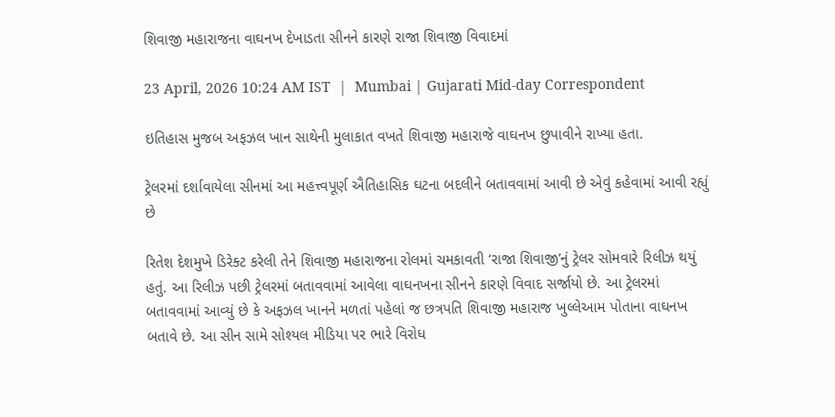શિવાજી મહારાજના વાઘનખ દેખાડતા સીનને કારણે રાજા શિવાજી વિવાદમાં

23 April, 2026 10:24 AM IST  |  Mumbai | Gujarati Mid-day Correspondent

ઇતિહાસ મુજબ અફઝલ ખાન સાથેની મુલાકાત વખતે શિવાજી મહારાજે વાઘનખ છુપાવીને રાખ્યા હતા.

ટ્રેલરમાં દર્શાવાયેલા સીનમાં આ મહત્ત્વપૂર્ણ ઐતિહાસિક ઘટના બદલીને બતાવવામાં આવી છે એવું કહેવામાં આવી રહ્યું છે

રિતેશ દેશમુખે ડિરેક્ટ કરેલી તેને શિવાજી મહારાજના રોલમાં ચમકાવતી ‘રાજા શિવાજી’નું ટ્રેલર સોમવારે રિલીઝ થયું હતું. આ રિલીઝ પછી ટ્રેલરમાં બતાવવામાં આવેલા વાઘનખના સીનને કારણે વિવાદ સર્જાયો છે. આ ટ્રેલરમાં બતાવવામાં આવ્યું છે કે અફઝલ ખાનને મળતાં પહેલાં જ છત્રપતિ શિવાજી મહારાજ ખુલ્લેઆમ પોતાના વાઘનખ બતાવે છે. આ સીન સામે સોશ્યલ મીડિયા પર ભારે વિરોધ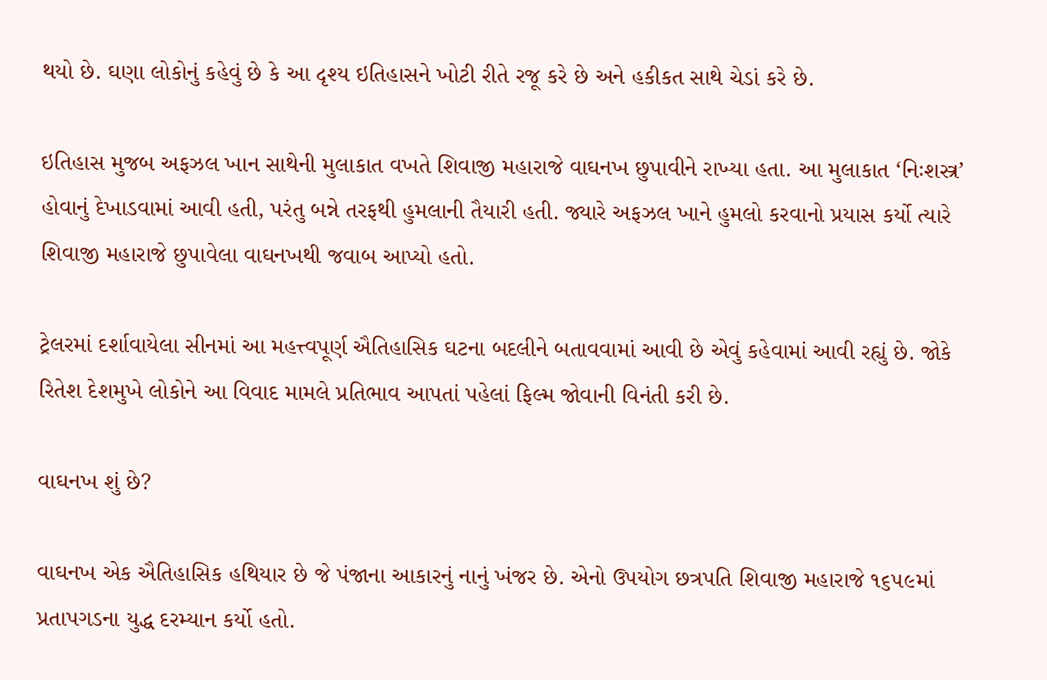થયો છે. ઘણા લોકોનું કહેવું છે કે આ દૃશ્ય ઇતિહાસને ખોટી રીતે રજૂ કરે છે અને હકીકત સાથે ચેડાં કરે છે.

ઇતિહાસ મુજબ અફઝલ ખાન સાથેની મુલાકાત વખતે શિવાજી મહારાજે વાઘનખ છુપાવીને રાખ્યા હતા. આ મુલાકાત ‘નિઃશસ્ત્ર’ હોવાનું દેખાડવામાં આવી હતી, પરંતુ બન્ને તરફથી હુમલાની તૈયારી હતી. જ્યારે અફઝલ ખાને હુમલો કરવાનો પ્રયાસ કર્યો ત્યારે શિવાજી મહારાજે છુપાવેલા વાઘનખથી જવાબ આપ્યો હતો.

ટ્રેલરમાં દર્શાવાયેલા સીનમાં આ મહત્ત્વપૂર્ણ ઐતિહાસિક ઘટના બદલીને બતાવવામાં આવી છે એવું કહેવામાં આવી રહ્યું છે. જોકે રિતેશ દેશમુખે લોકોને આ વિવાદ મામલે પ્રતિભાવ આપતાં પહેલાં ફિલ્મ જોવાની વિનંતી કરી છે.

વાઘનખ શું છે?

વાઘનખ એક ઐતિહાસિક હથિયાર છે જે પંજાના આકારનું નાનું ખંજર છે. એનો ઉપયોગ છત્રપતિ શિવાજી મહારાજે ૧૬૫૯માં પ્રતાપગડના યુદ્ધ દરમ્યાન કર્યો હતો.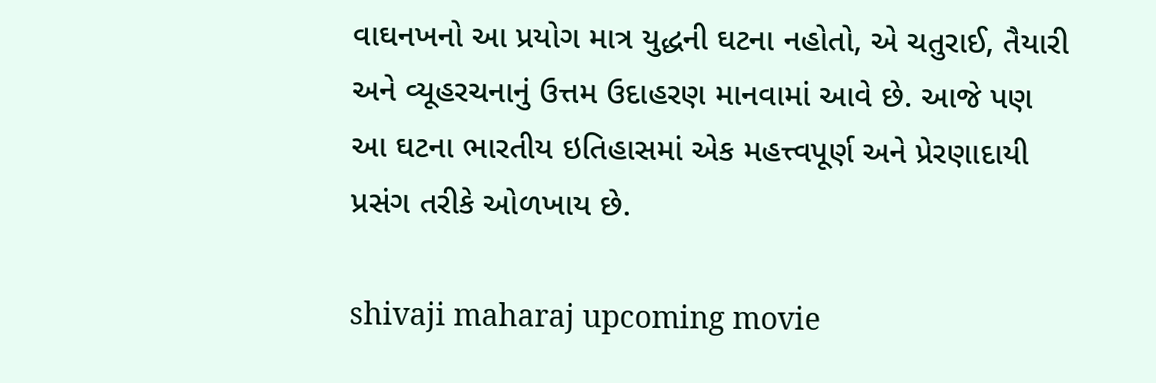વાઘનખનો આ પ્રયોગ માત્ર યુદ્ધની ઘટના નહોતો, એ ચતુરાઈ, તૈયારી અને વ્યૂહરચનાનું ઉત્તમ ઉદાહરણ માનવામાં આવે છે. આજે પણ આ ઘટના ભારતીય ઇતિહાસમાં એક મહત્ત્વપૂર્ણ અને પ્રેરણાદાયી પ્રસંગ તરીકે ઓળખાય છે.

shivaji maharaj upcoming movie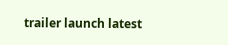trailer launch latest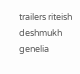trailers riteish deshmukh genelia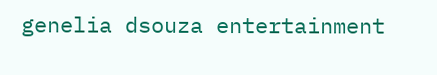genelia dsouza entertainment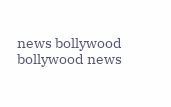news bollywood bollywood news